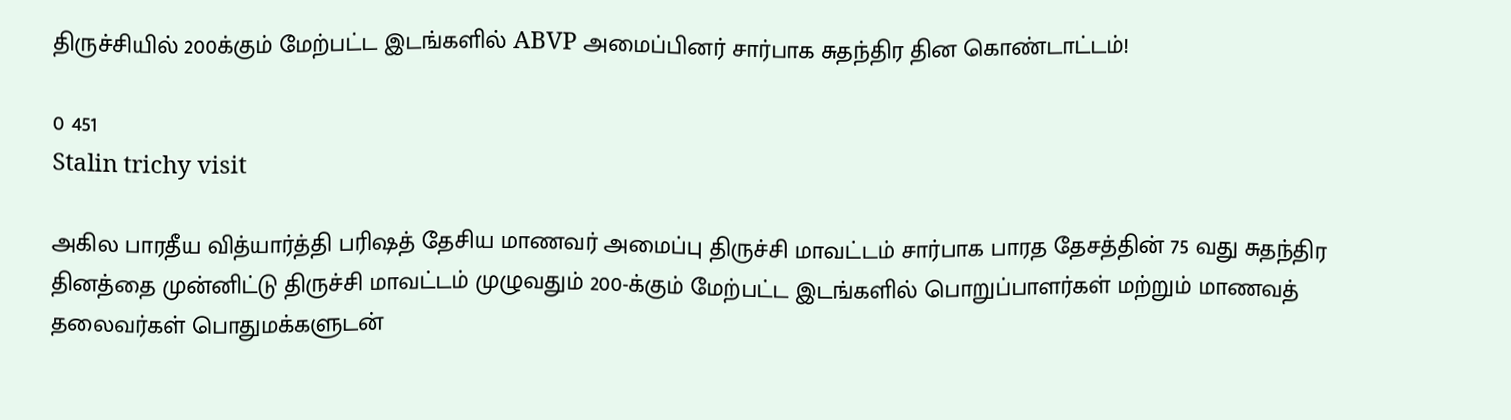திருச்சியில் 200க்கும் மேற்பட்ட இடங்களில் ABVP அமைப்பினர் சார்பாக சுதந்திர தின கொண்டாட்டம்!

0 451
Stalin trichy visit

அகில பாரதீய வித்யார்த்தி பரிஷத் தேசிய மாணவர் அமைப்பு திருச்சி மாவட்டம் சார்பாக பாரத தேசத்தின் 75 வது சுதந்திர தினத்தை முன்னிட்டு திருச்சி மாவட்டம் முழுவதும் 200-க்கும் மேற்பட்ட இடங்களில் பொறுப்பாளர்கள் மற்றும் மாணவத் தலைவர்கள் பொதுமக்களுடன்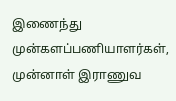இணைந்து முன்களப்பணியாளர்கள், முன்னாள் இராணுவ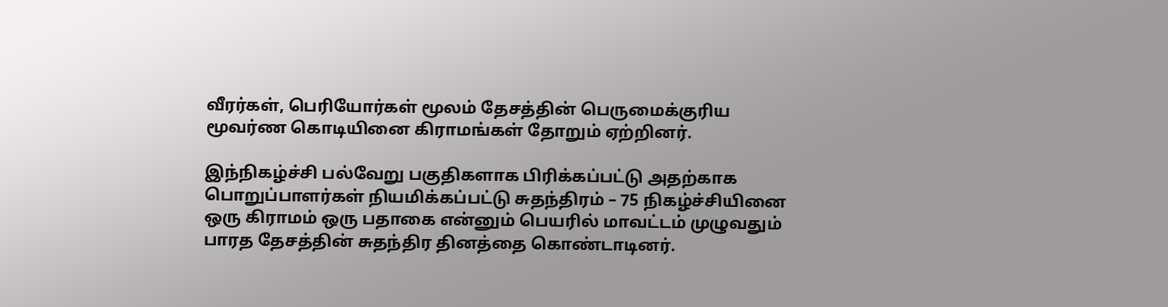வீரர்கள், பெரியோர்கள் மூலம் தேசத்தின் பெருமைக்குரிய மூவர்ண கொடியினை கிராமங்கள் தோறும் ஏற்றினர்.

இந்நிகழ்ச்சி பல்வேறு பகுதிகளாக பிரிக்கப்பட்டு அதற்காக பொறுப்பாளர்கள் நியமிக்கப்பட்டு சுதந்திரம் – 75 நிகழ்ச்சியினை ஒரு கிராமம் ஒரு பதாகை என்னும் பெயரில் மாவட்டம் முழுவதும் பாரத தேசத்தின் சுதந்திர தினத்தை கொண்டாடினர்.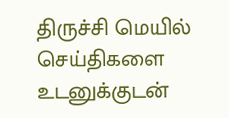திருச்சி மெயில் செய்திகளை உடனுக்குடன்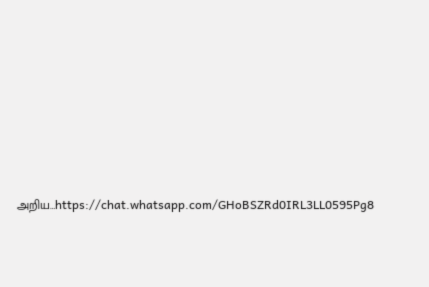அறிய…https://chat.whatsapp.com/GHoBSZRd0IRL3LL0595Pg8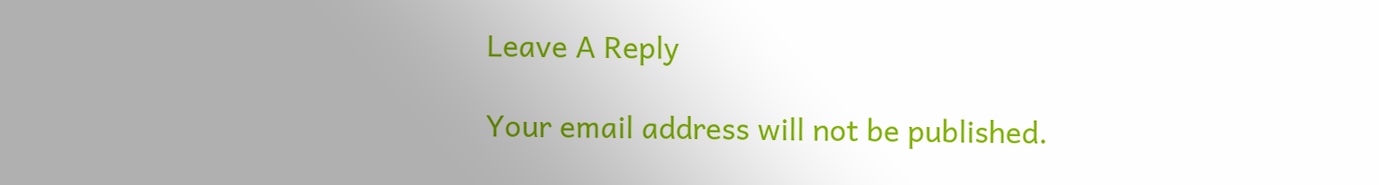Leave A Reply

Your email address will not be published.